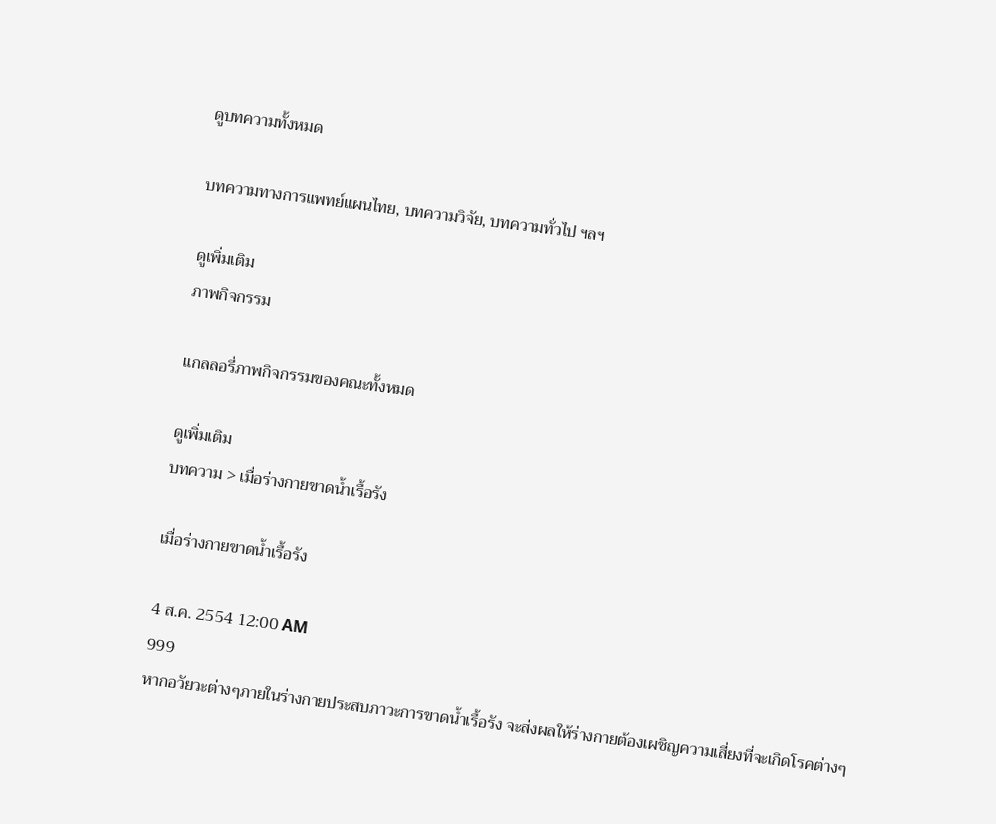ดูบทความทั้งหมด

บทความทางการแพทย์แผนไทย, บทความวิจัย, บทความทั่วไป ฯลฯ

ดูเพิ่มเติม
ภาพกิจกรรม

แกลลอรี่ภาพกิจกรรมของคณะทั้งหมด

ดูเพิ่มเติม
บทความ > เมื่อร่างกายขาดน้ำเรื้อรัง

เมื่อร่างกายขาดน้ำเรื้อรัง

4 ส.ค. 2554 12:00 AM
999
หากอวัยวะต่างๆภายในร่างกายประสบภาวะการขาดน้ำเรื้อรัง จะส่งผลให้ร่างกายต้องเผชิญความเสี่ยงที่จะเกิดโรคต่างๆ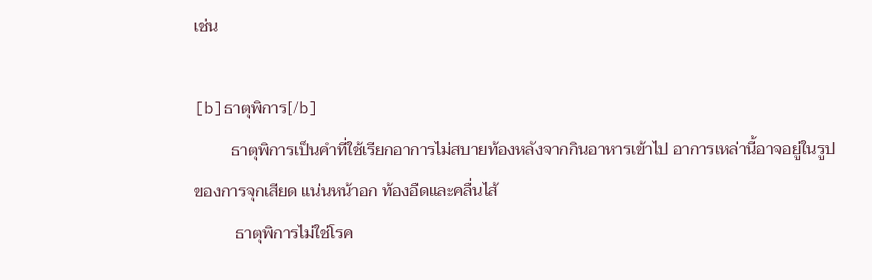เช่น

[b]ธาตุพิการ[/b]
         ธาตุพิการเป็นคำที่ใช้เรียกอาการไม่สบายท้องหลังจากกินอาหารเข้าไป อาการเหล่านี้อาจอยู่ในรูปของการจุกเสียด แน่นหน้าอก ท้องอืดและคลื่นไส้
          ธาตุพิการไม่ใช่โรค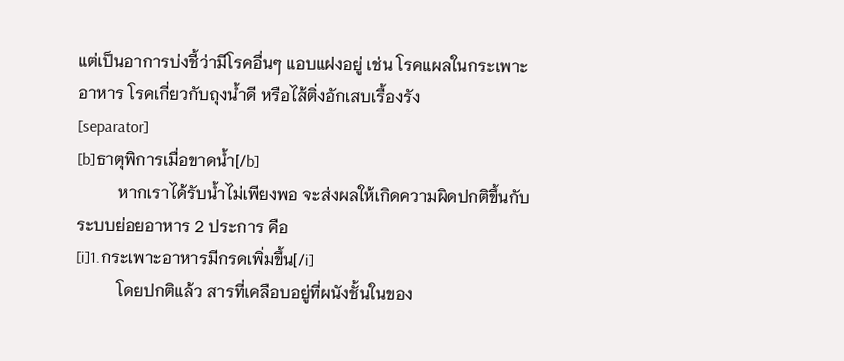แต่เป็นอาการบ่งชี้ว่ามีโรคอื่นๆ แอบแฝงอยู่ เช่น โรคแผลในกระเพาะอาหาร โรคเกี่ยวกับถุงน้ำดี หรือไส้ติ่งอักเสบเรื้องรัง
[separator]
[b]ธาตุพิการเมื่อขาดน้ำ[/b]
          หากเราได้รับน้ำไม่เพียงพอ จะส่งผลให้เกิดความผิดปกติขึ้นกับระบบย่อยอาหาร 2 ประการ คือ
[i]1.กระเพาะอาหารมีกรดเพิ่มขึ้น[/i]
          โดยปกติแล้ว สารที่เคลือบอยู่ที่ผนังชั้นในของ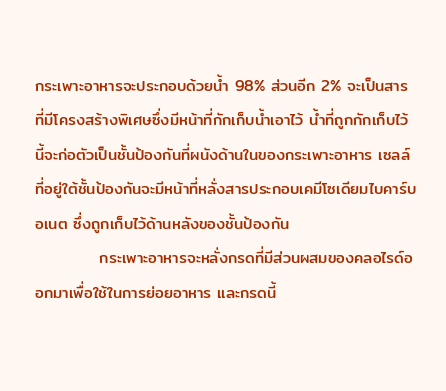กระเพาะอาหารจะประกอบด้วยน้ำ 98% ส่วนอีก 2% จะเป็นสารที่มีโครงสร้างพิเศษซึ่งมีหน้าที่กักเก็บน้ำเอาไว้ น้ำที่ถูกกักเก็บไว้นี้จะก่อตัวเป็นชั้นป้องกันที่ผนังด้านในของกระเพาะอาหาร เซลล์ที่อยู่ใต้ชั้นป้องกันจะมีหน้าที่หลั่งสารประกอบเคมีโซเดียมไบคาร์บอเนต ซึ่งถูกเก็บไว้ด้านหลังของชั้นป้องกัน
           กระเพาะอาหารจะหลั่งกรดที่มีส่วนผสมของคลอไรด์ออกมาเพื่อใช้ในการย่อยอาหาร และกรดนี้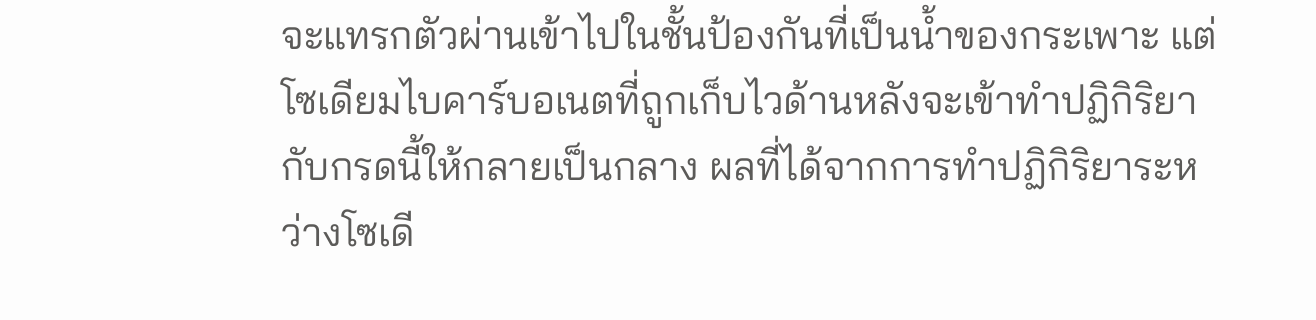จะแทรกตัวผ่านเข้าไปในชั้นป้องกันที่เป็นน้ำของกระเพาะ แต่โซเดียมไบคาร์บอเนตที่ถูกเก็บไวด้านหลังจะเข้าทำปฏิกิริยากับกรดนี้ให้กลายเป็นกลาง ผลที่ได้จากการทำปฏิกิริยาระหว่างโซเดี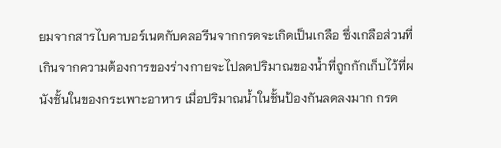ยมจากสารไบคาบอร์เนตกับคลอรีนจากกรดจะเกิดเป็นเกลือ ซึ่งเกลือส่วนที่เกินจากความต้องการของร่างกายจะไปลดปริมาณของน้ำที่ถูกกักเก็บไว้ที่ผนังชั้นในของกระเพาะอาหาร เมื่อปริมาณน้ำในชั้นป้องกันลดลงมาก กรด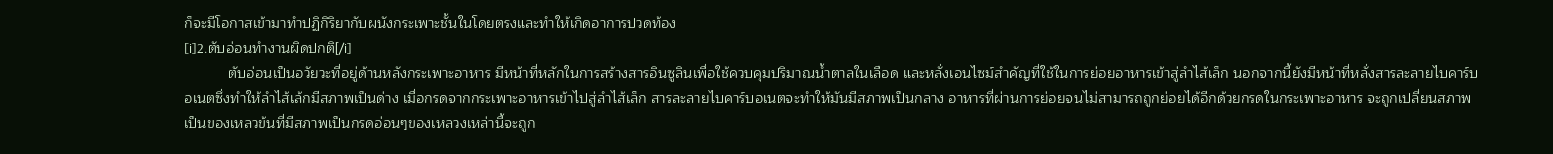ก็จะมีโอกาสเข้ามาทำปฏิกิริยากับผนังกระเพาะชั้นในโดยตรงและทำให้เกิดอาการปวดท้อง
[i]2.ตับอ่อนทำงานผิดปกติ[/i]
           ตับอ่อนเป็นอวัยวะที่อยู่ด้านหลังกระเพาะอาหาร มีหน้าที่หลักในการสร้างสารอินซูลินเพื่อใช้ควบคุมปริมาณน้ำตาลในเลือด และหลั่งเอนไซม์สำคัญที่ใช้ในการย่อยอาหารเข้าสู่ลำไส้เล็ก นอกจากนี้ยังมีหน้าที่หลั่งสารละลายไบคาร์บอเนตซึ่งทำให้ลำไส้เล้กมีสภาพเป็นด่าง เมื่อกรดจากกระเพาะอาหารเข้าไปสู่ลำไส้เล็ก สารละลายไบคาร์บอเนตจะทำให้มันมีสภาพเป็นกลาง อาหารที่ผ่านการย่อยจนไม่สามารถถูกย่อยได้อีกด้วยกรดในกระเพาะอาหาร จะถูกเปลี่ยนสภาพเป็นของเหลวข้นที่มีสภาพเป็นกรดอ่อนๆของเหลวงเหล่านี้จะถูก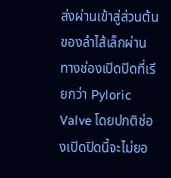ส่งผ่านเข้าสู่ส่วนต้นของลำไส้เล็กผ่านทางช่องเปิดปิดที่เรียกว่า Pyloric Valve โดยปกติช่องเปิดปิดนี้จะไม่ยอ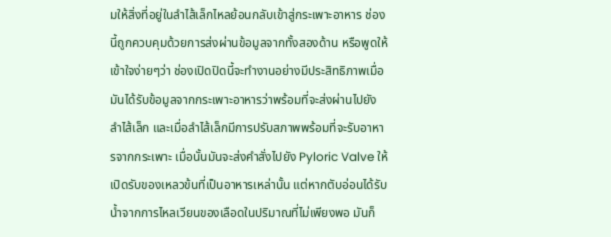มให้สิ่งที่อยู่ในลำไส้เล็กไหลย้อนกลับเข้าสู่กระเพาะอาหาร ช่องนี้ถูกควบคุมด้วยการส่งผ่านข้อมูลจากทั้งสองด้าน หรือพูดให้เข้าใจง่ายๆว่า ช่องเปิดปิดนี้จะทำงานอย่างมีประสิทธิภาพเมื่อมันได้รับข้อมูลจากกระเพาะอาหารว่าพร้อมที่จะส่งผ่านไปยังลำไส้เล็ก และเมื่อลำไส้เล็กมีการปรับสภาพพร้อมที่จะรับอาหารจากกระเพาะ เมื่อนั้นมันจะส่งคำสั่งไปยัง Pyloric Valve ให้เปิดรับของเหลวข้นที่เป็นอาหารเหล่านั้น แต่หากตับอ่อนได้รับน้ำจากการไหลเวียนของเลือดในปริมาณที่ไม่เพียงพอ มันก็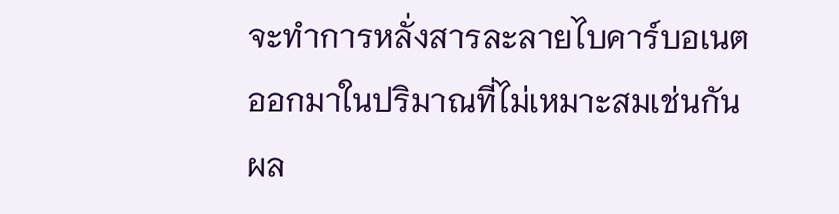จะทำการหลั่งสารละลายไบคาร์บอเนตออกมาในปริมาณที่ไม่เหมาะสมเช่นกัน ผล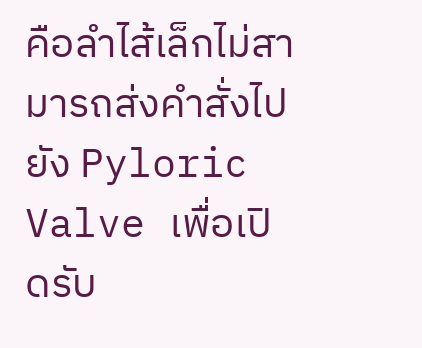คือลำไส้เล็กไม่สามารถส่งคำสั่งไปยัง Pyloric Valve เพื่อเปิดรับ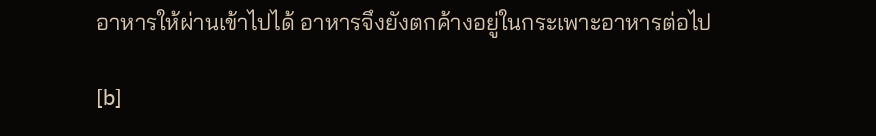อาหารให้ผ่านเข้าไปได้ อาหารจึงยังตกค้างอยู่ในกระเพาะอาหารต่อไป

[b]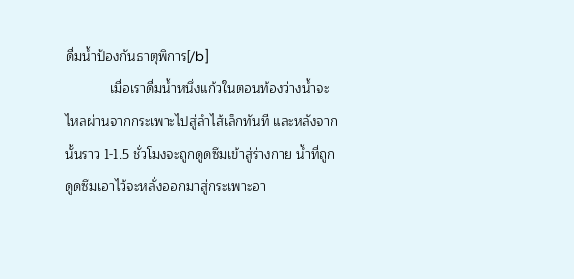ดื่มน้ำป้องกันธาตุพิการ[/b]
            เมื่อเราดื่มน้ำหนึ่งแก้วในตอนท้องว่างน้ำจะไหลผ่านจากกระเพาะไปสู่ลำไส้เล็กทันที และหลังจากนั้นราว 1-1.5 ชั่วโมงจะถูกดูดซึมเข้าสู่ร่างกาย น้ำที่ถูกดูดซึมเอาไว้จะหลั่งออกมาสู่กระเพาะอา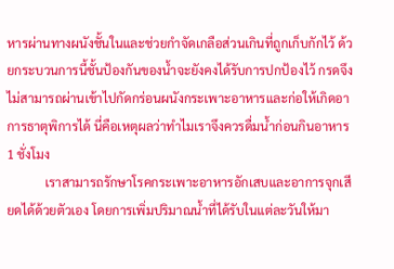หารผ่านทางผนังชั้นในและช่วยกำจัดเกลือส่วนเกินที่ถูกเก็บกักไว้ ด้วยกระบวนการนี้ชั้นป้องกันของน้ำจะยังคงได้รับการปกป้องไว้ กรดจึงไม่สามารถผ่านเข้าไปกัดกร่อนผนังกระเพาะอาหารและก่อให้เกิดอาการธาตุพิการได้ นี่คือเหตุผลว่าทำไมเราจึงควรดื่มน้ำก่อนกินอาหาร 1 ชั่งโมง
            เราสามารถรักษาโรคกระเพาะอาหารอักเสบและอาการจุกเสียดได้ด้วยตัวเอง โดยการเพิ่มปริมาณน้ำที่ได้รับในแต่ละวันให้มา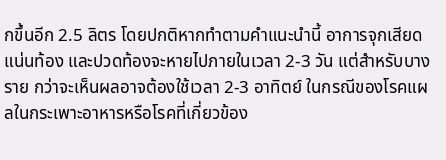กขึ้นอีก 2.5 ลิตร โดยปกติหากทำตามคำแนะนำนี้ อาการจุกเสียด แน่นท้อง และปวดท้องจะหายไปภายในเวลา 2-3 วัน แต่สำหรับบางราย กว่าจะเห็นผลอาจต้องใช้เวลา 2-3 อาทิตย์ ในกรณีของโรคแผลในกระเพาะอาหารหรือโรคที่เกี่ยวข้อง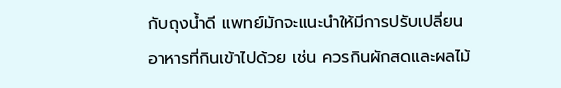กับถุงน้ำดี แพทย์มักจะแนะนำให้มีการปรับเปลี่ยนอาหารที่กินเข้าไปด้วย เช่น ควรกินผักสดและผลไม้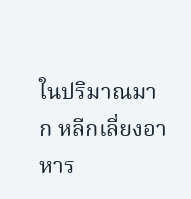ในปริมาณมาก หลีกเลี่ยงอาหาร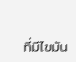ที่มีไขมัน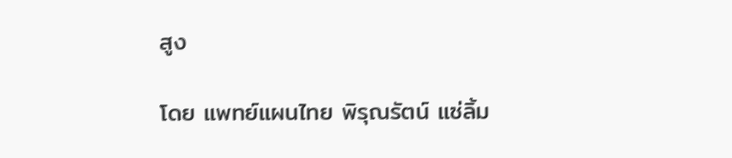สูง

โดย แพทย์แผนไทย พิรุณรัตน์ แซ่ลิ้ม